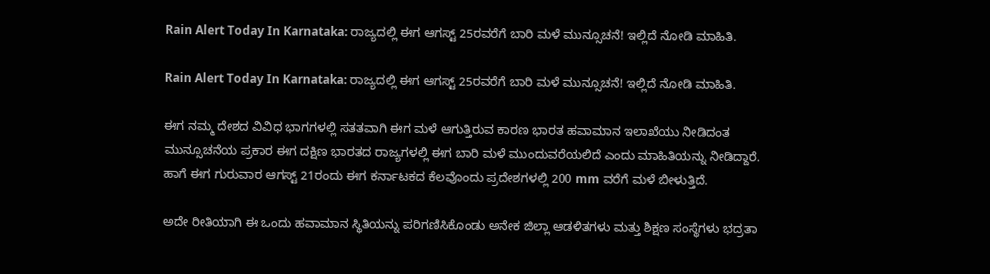Rain Alert Today In Karnataka: ರಾಜ್ಯದಲ್ಲಿ ಈಗ ಆಗಸ್ಟ್ 25ರವರೆಗೆ ಬಾರಿ ಮಳೆ ಮುನ್ಸೂಚನೆ! ಇಲ್ಲಿದೆ ನೋಡಿ ಮಾಹಿತಿ.

Rain Alert Today In Karnataka: ರಾಜ್ಯದಲ್ಲಿ ಈಗ ಆಗಸ್ಟ್ 25ರವರೆಗೆ ಬಾರಿ ಮಳೆ ಮುನ್ಸೂಚನೆ! ಇಲ್ಲಿದೆ ನೋಡಿ ಮಾಹಿತಿ.

ಈಗ ನಮ್ಮ ದೇಶದ ವಿವಿಧ ಭಾಗಗಳಲ್ಲಿ ಸತತವಾಗಿ ಈಗ ಮಳೆ ಆಗುತ್ತಿರುವ ಕಾರಣ ಭಾರತ ಹವಾಮಾನ ಇಲಾಖೆಯು ನೀಡಿದಂತ ಮುನ್ಸೂಚನೆಯ ಪ್ರಕಾರ ಈಗ ದಕ್ಷಿಣ ಭಾರತದ ರಾಜ್ಯಗಳಲ್ಲಿ ಈಗ ಬಾರಿ ಮಳೆ ಮುಂದುವರೆಯಲಿದೆ ಎಂದು ಮಾಹಿತಿಯನ್ನು ನೀಡಿದ್ದಾರೆ. ಹಾಗೆ ಈಗ ಗುರುವಾರ ಆಗಸ್ಟ್ 21ರಂದು ಈಗ ಕರ್ನಾಟಕದ ಕೆಲವೊಂದು ಪ್ರದೇಶಗಳಲ್ಲಿ 200 mm ವರೆಗೆ ಮಳೆ ಬೀಳುತ್ತಿದೆ.

ಅದೇ ರೀತಿಯಾಗಿ ಈ ಒಂದು ಹವಾಮಾನ ಸ್ಥಿತಿಯನ್ನು ಪರಿಗಣಿಸಿಕೊಂಡು ಅನೇಕ ಜಿಲ್ಲಾ ಆಡಳಿತಗಳು ಮತ್ತು ಶಿಕ್ಷಣ ಸಂಸ್ಥೆಗಳು ಭದ್ರತಾ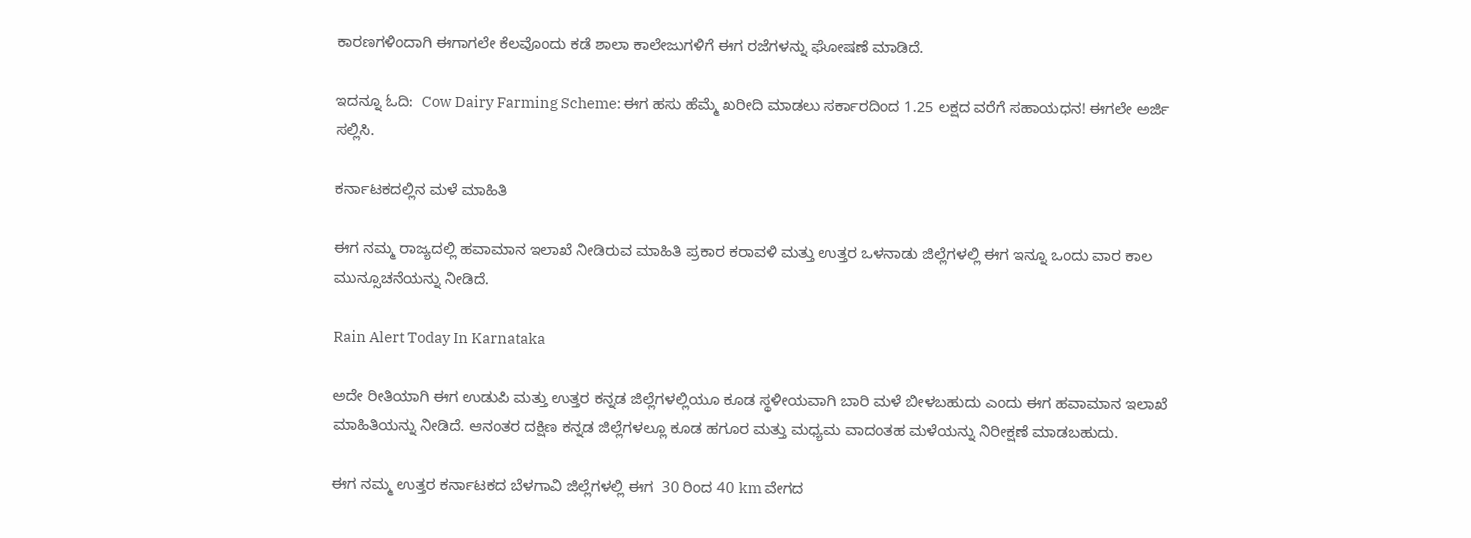ಕಾರಣಗಳಿಂದಾಗಿ ಈಗಾಗಲೇ ಕೆಲವೊಂದು ಕಡೆ ಶಾಲಾ ಕಾಲೇಜುಗಳಿಗೆ ಈಗ ರಜೆಗಳನ್ನು ಘೋಷಣೆ ಮಾಡಿದೆ.

ಇದನ್ನೂ ಓದಿ:  Cow Dairy Farming Scheme: ಈಗ ಹಸು ಹೆಮ್ಮೆ ಖರೀದಿ ಮಾಡಲು ಸರ್ಕಾರದಿಂದ 1.25 ಲಕ್ಷದ ವರೆಗೆ ಸಹಾಯಧನ! ಈಗಲೇ ಅರ್ಜಿ ಸಲ್ಲಿಸಿ.

ಕರ್ನಾಟಕದಲ್ಲಿನ ಮಳೆ ಮಾಹಿತಿ

ಈಗ ನಮ್ಮ ರಾಜ್ಯದಲ್ಲಿ ಹವಾಮಾನ ಇಲಾಖೆ ನೀಡಿರುವ ಮಾಹಿತಿ ಪ್ರಕಾರ ಕರಾವಳಿ ಮತ್ತು ಉತ್ತರ ಒಳನಾಡು ಜಿಲ್ಲೆಗಳಲ್ಲಿ ಈಗ ಇನ್ನೂ ಒಂದು ವಾರ ಕಾಲ ಮುನ್ಸೂಚನೆಯನ್ನು ನೀಡಿದೆ.

Rain Alert Today In Karnataka

ಅದೇ ರೀತಿಯಾಗಿ ಈಗ ಉಡುಪಿ ಮತ್ತು ಉತ್ತರ ಕನ್ನಡ ಜಿಲ್ಲೆಗಳಲ್ಲಿಯೂ ಕೂಡ ಸ್ಥಳೀಯವಾಗಿ ಬಾರಿ ಮಳೆ ಬೀಳಬಹುದು ಎಂದು ಈಗ ಹವಾಮಾನ ಇಲಾಖೆ ಮಾಹಿತಿಯನ್ನು ನೀಡಿದೆ. ಆನಂತರ ದಕ್ಷಿಣ ಕನ್ನಡ ಜಿಲ್ಲೆಗಳಲ್ಲೂ ಕೂಡ ಹಗೂರ ಮತ್ತು ಮಧ್ಯಮ ವಾದಂತಹ ಮಳೆಯನ್ನು ನಿರೀಕ್ಷಣೆ ಮಾಡಬಹುದು.

ಈಗ ನಮ್ಮ ಉತ್ತರ ಕರ್ನಾಟಕದ ಬೆಳಗಾವಿ ಜಿಲ್ಲೆಗಳಲ್ಲಿ ಈಗ  30 ರಿಂದ 40 km ವೇಗದ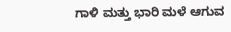ಗಾಳಿ ಮತ್ತು ಭಾರಿ ಮಳೆ ಆಗುವ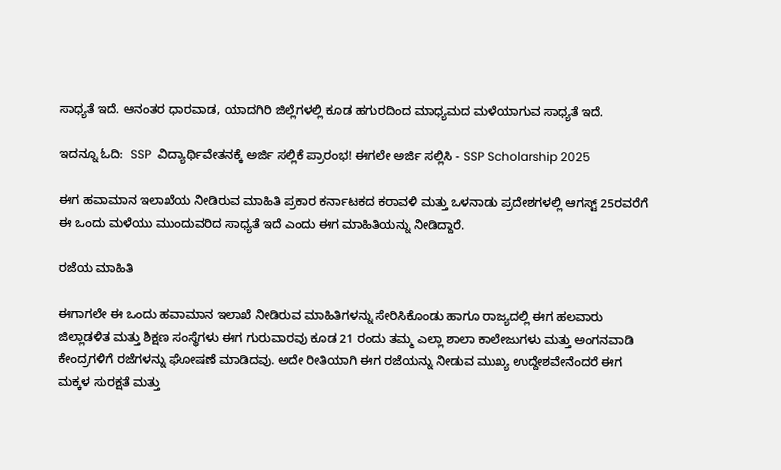ಸಾಧ್ಯತೆ ಇದೆ. ಆನಂತರ ಧಾರವಾಡ, ಯಾದಗಿರಿ ಜಿಲ್ಲೆಗಳಲ್ಲಿ ಕೂಡ ಹಗುರದಿಂದ ಮಾಧ್ಯಮದ ಮಳೆಯಾಗುವ ಸಾಧ್ಯತೆ ಇದೆ.

ಇದನ್ನೂ ಓದಿ:  SSP  ವಿದ್ಯಾರ್ಥಿವೇತನಕ್ಕೆ ಅರ್ಜಿ ಸಲ್ಲಿಕೆ ಪ್ರಾರಂಭ! ಈಗಲೇ ಅರ್ಜಿ ಸಲ್ಲಿಸಿ - SSP Scholarship 2025

ಈಗ ಹವಾಮಾನ ಇಲಾಖೆಯ ನೀಡಿರುವ ಮಾಹಿತಿ ಪ್ರಕಾರ ಕರ್ನಾಟಕದ ಕರಾವಳಿ ಮತ್ತು ಒಳನಾಡು ಪ್ರದೇಶಗಳಲ್ಲಿ ಆಗಸ್ಟ್ 25ರವರೆಗೆ ಈ ಒಂದು ಮಳೆಯು ಮುಂದುವರಿದ ಸಾಧ್ಯತೆ ಇದೆ ಎಂದು ಈಗ ಮಾಹಿತಿಯನ್ನು ನೀಡಿದ್ದಾರೆ.

ರಜೆಯ ಮಾಹಿತಿ

ಈಗಾಗಲೇ ಈ ಒಂದು ಹವಾಮಾನ ಇಲಾಖೆ ನೀಡಿರುವ ಮಾಹಿತಿಗಳನ್ನು ಸೇರಿಸಿಕೊಂಡು ಹಾಗೂ ರಾಜ್ಯದಲ್ಲಿ ಈಗ ಹಲವಾರು ಜಿಲ್ಲಾಡಳಿತ ಮತ್ತು ಶಿಕ್ಷಣ ಸಂಸ್ಥೆಗಳು ಈಗ ಗುರುವಾರವು ಕೂಡ 21 ರಂದು ತಮ್ಮ ಎಲ್ಲಾ ಶಾಲಾ ಕಾಲೇಜುಗಳು ಮತ್ತು ಅಂಗನವಾಡಿ ಕೇಂದ್ರಗಳಿಗೆ ರಜೆಗಳನ್ನು ಘೋಷಣೆ ಮಾಡಿದವು. ಅದೇ ರೀತಿಯಾಗಿ ಈಗ ರಜೆಯನ್ನು ನೀಡುವ ಮುಖ್ಯ ಉದ್ದೇಶವೇನೆಂದರೆ ಈಗ ಮಕ್ಕಳ ಸುರಕ್ಷತೆ ಮತ್ತು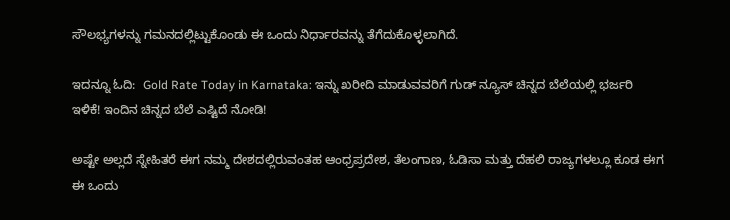ಸೌಲಭ್ಯಗಳನ್ನು ಗಮನದಲ್ಲಿಟ್ಟುಕೊಂಡು ಈ ಒಂದು ನಿರ್ಧಾರವನ್ನು ತೆಗೆದುಕೊಳ್ಳಲಾಗಿದೆ.

ಇದನ್ನೂ ಓದಿ:  Gold Rate Today in Karnataka: ಇನ್ನು ಖರೀದಿ ಮಾಡುವವರಿಗೆ ಗುಡ್ ನ್ಯೂಸ್ ಚಿನ್ನದ ಬೆಲೆಯಲ್ಲಿ ಭರ್ಜರಿ ಇಳಿಕೆ! ಇಂದಿನ ಚಿನ್ನದ ಬೆಲೆ ಎಷ್ಟಿದೆ ನೋಡಿ!

ಅಷ್ಟೇ ಅಲ್ಲದೆ ಸ್ನೇಹಿತರೆ ಈಗ ನಮ್ಮ ದೇಶದಲ್ಲಿರುವಂತಹ ಆಂಧ್ರಪ್ರದೇಶ, ತೆಲಂಗಾಣ, ಓಡಿಸಾ ಮತ್ತು ದೆಹಲಿ ರಾಜ್ಯಗಳಲ್ಲೂ ಕೂಡ ಈಗ ಈ ಒಂದು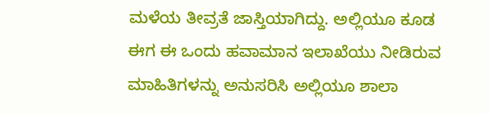ಮಳೆಯ ತೀವ್ರತೆ ಜಾಸ್ತಿಯಾಗಿದ್ದು. ಅಲ್ಲಿಯೂ ಕೂಡ ಈಗ ಈ ಒಂದು ಹವಾಮಾನ ಇಲಾಖೆಯು ನೀಡಿರುವ ಮಾಹಿತಿಗಳನ್ನು ಅನುಸರಿಸಿ ಅಲ್ಲಿಯೂ ಶಾಲಾ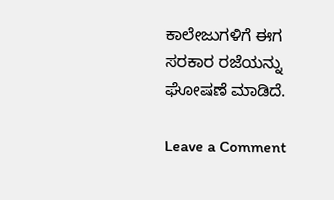ಕಾಲೇಜುಗಳಿಗೆ ಈಗ ಸರಕಾರ ರಜೆಯನ್ನು ಘೋಷಣೆ ಮಾಡಿದೆ.

Leave a Comment